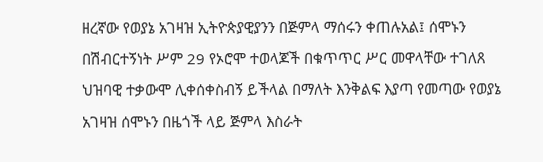ዘረኛው የወያኔ አገዛዝ ኢትዮጵያዊያንን በጅምላ ማሰሩን ቀጠሉአል፤ ሰሞኑን በሽብርተኝነት ሥም 29 የኦሮሞ ተወላጆች በቁጥጥር ሥር መዋላቸው ተገለጸ
ህዝባዊ ተቃውሞ ሊቀሰቀስብኝ ይችላል በማለት እንቅልፍ እያጣ የመጣው የወያኔ አገዛዝ ሰሞኑን በዜጎች ላይ ጅምላ እስራት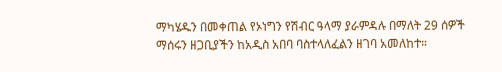ማካሄዱን በመቀጠል የኦነግን የሽብር ዓላማ ያራምዳሉ በማለት 29 ሰዎች ማሰሩን ዘጋቢያችን ከአዲስ አበባ ባስተላለፈልን ዘገባ አመለከተ።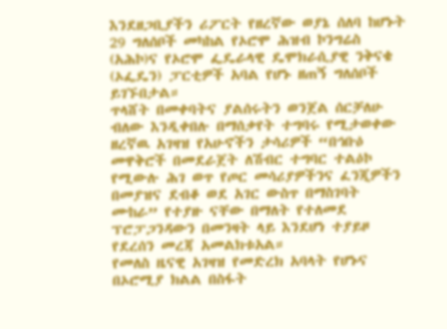እንደዘጋቢያችን ሪፖርት የዘረኛው ወያኔ ሰለባ ከሆኑት 29 ግለሰቦች መካከል የኦሮሞ ሕዝብ ኮንግሬስ (አሕኮ)ና የኦሮሞ ፌዴራላዊ ዴሞክራሲያዊ ንቅናቄ (ኦፌዴን) ፓርቲዎች አባል የሆኑ ዘጠኝ ግለሰቦች ይገኙበታል።
ጥላሸት በመቀባትና ያልሰሩትን ወንጀል ሰርቻለሁ ብለው እንዲቀበሉ በማሰቃየት ተግባሩ የሚታወቀው ዘረኛዉ አገዛዝ የአሁኖችን ታሳሪዎች “በኅቡዕ መዋቅሮች በመደራጀት ለሽብር ተግባር ተልዕኮ የሚውሉ ሕገ ወጥ የጦር መሳሪያዎችንና ፈንጂዎችን በመያዝና ደብቆ ወደ አገር ውስጥ በማስገባት ሙከራ” የተያዙ ናቸው በማለት የተለመደ ፕሮፓጋንዳውን በመንዛት ላይ እንደሆነ ተያይዞ የደረሰን መረጃ አመልክቱአል።
የመለስ ዜናዊ አገዛዝ የመድረክ አባላት የሆኑና በኦሮሚያ ክልል በስፋት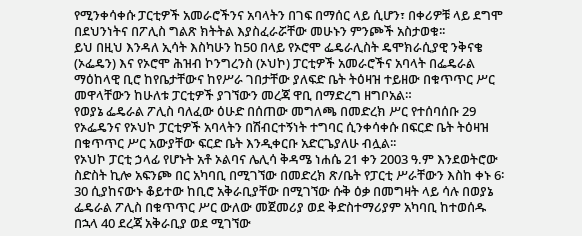የሚንቀሳቀሱ ፓርቲዎች አመራሮችንና አባላትን በገፍ በማሰር ላይ ሲሆን፣ በቀሪዎቹ ላይ ደግሞ በደህንነትና በፖሊስ ግልጽ ክትትል እያስፈራሯቸው መሁኑን ምንጮች አስታወቁ፡፡
ይህ በዚህ እንዳለ ኢሳት እስካሁን ከ50 በላይ የኦሮሞ ፌዴራሊስት ዴሞክራሲያዊ ንቅናቄ (ኦፌዴን) እና የኦሮሞ ሕዝብ ኮንግረንስ (ኦህኮ) ፓርቲዎች አመራሮችና አባላት በፌዴራል ማዕከላዊ ቢሮ ከየቤታቸውና ከየሥራ ገበታቸው ያለፍድ ቤት ትዕዛዝ ተይዘው በቁጥጥር ሥር መዋላቸውን ከሁለቱ ፓርቲዎች ያገኘውን መረጃ ዋቢ በማድረግ ዘግቦአል።
የወያኔ ፌዴራል ፖሊስ ባለፈው ዕሁድ በሰጠው መግለጫ በመድረክ ሥር የተሰባሰቡ 29 የኦፌዴንና የኦህኮ ፓርቲዎች አባላትን በሽብርተኝነት ተግባር ሲንቀሳቀሱ በፍርድ ቤት ትዕዛዝ በቁጥጥር ሥር አውያቸው ፍርድ ቤት እንዲቀርቡ አድርጌያለሁ ብሏል፡፡
የኦህኮ ፓርቲ ኃላፊ የሆኑት አቶ ኦልባና ሌሊሳ ቅዳሜ ነሐሴ 21 ቀን 2003 ዓ.ም እንደወትሮው ስድስት ኪሎ አፍንጮ በር አካባቢ በሚገኘው በመድረክ ጽ/ቤት የፓርቲ ሥራቸውን እስከ ቀኑ 6፡30 ሲያከናውኑ ቆይተው ከቢሮ አቅራቢያቸው በሚገኘው ሱቅ ዕቃ በመግዛት ላይ ሳሉ በወያኔ ፌዴራል ፖሊስ በቁጥጥር ሥር ውለው መጀመሪያ ወደ ቅድስተማሪያም አካባቢ ከተወሰዱ በኋላ 40 ደረጃ አቅራቢያ ወደ ሚገኘው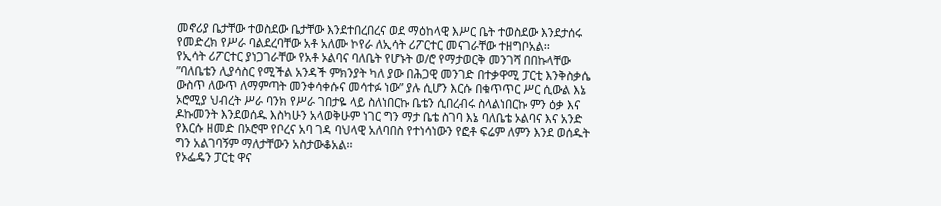መኖሪያ ቤታቸው ተወስደው ቤታቸው እንደተበረበረና ወደ ማዕከላዊ እሥር ቤት ተወስደው እንደታሰሩ የመድረክ የሥራ ባልደረባቸው አቶ አለሙ ኮየራ ለኢሳት ሪፖርተር መናገራቸው ተዘግቦአል፡፡
የኢሳት ሪፖርተር ያነጋገራቸው የአቶ ኦልባና ባለቤት የሆኑት ወ/ሮ የማታወርቅ መንገሻ በበኩላቸው ”ባለቤቴን ሊያሳስር የሚችል አንዳች ምክንያት ካለ ያው በሕጋዊ መንገድ በተቃዋሚ ፓርቲ እንቅስቃሴ ውስጥ ለውጥ ለማምጣት መንቀሳቀሱና መሳተፉ ነው” ያሉ ሲሆን እርሱ በቁጥጥር ሥር ሲውል እኔ ኦሮሚያ ህብረት ሥራ ባንክ የሥራ ገበታዬ ላይ ስለነበርኩ ቤቴን ሲበረብሩ ስላልነበርኩ ምን ዕቃ እና ዶኩመንት እንደወሰዱ እስካሁን አላወቅሁም ነገር ግን ማታ ቤቴ ስገባ እኔ ባለቤቴ ኦልባና እና አንድ የእርሱ ዘመድ በኦሮሞ የቦረና አባ ገዳ ባህላዊ አለባበስ የተነሳነውን የፎቶ ፍሬም ለምን እንደ ወሰዱት ግን አልገባኝም ማለታቸውን አስታውቆአል፡፡
የኦፌዴን ፓርቲ ዋና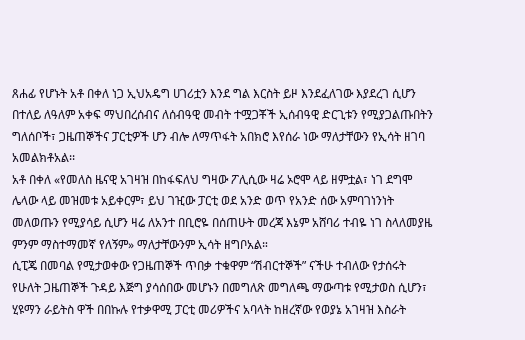ጸሐፊ የሆኑት አቶ በቀለ ነጋ ኢህአዴግ ሀገሪቷን እንደ ግል እርስት ይዞ እንደፈለገው እያደረገ ሲሆን በተለይ ለዓለም አቀፍ ማህበረሰብና ለሰብዓዊ መብት ተሟጋቾች ኢሰብዓዊ ድርጊቱን የሚያጋልጡበትን ግለሰቦች፣ ጋዜጠኞችና ፓርቲዎች ሆን ብሎ ለማጥፋት አበክሮ እየሰራ ነው ማለታቸውን የኢሳት ዘገባ አመልክቶአል፡፡
አቶ በቀለ «የመለስ ዜናዊ አገዛዝ በከፋፍለህ ግዛው ፖሊሲው ዛሬ ኦሮሞ ላይ ዘምቷል፣ ነገ ደግሞ ሌላው ላይ መዝመቱ አይቀርም፣ ይህ ገዢው ፓርቲ ወደ አንድ ወጥ የአንድ ሰው አምባገነንነት መለወጡን የሚያሳይ ሲሆን ዛሬ ለአንተ በቢሮዬ በሰጠሁት መረጃ እኔም አሸባሪ ተብዬ ነገ ስላለመያዜ ምንም ማስተማመኛ የለኝም» ማለታቸውንም ኢሳት ዘግቦአል።
ሲፒጄ በመባል የሚታወቀው የጋዜጠኞች ጥበቃ ተቁዋም “ሽብርተኞች” ናችሁ ተብለው የታሰሩት የሁለት ጋዜጠኞች ጉዳይ እጅግ ያሳሰበው መሆኑን በመግለጽ መግለጫ ማውጣቱ የሚታወስ ሲሆን፣ ሂዩማን ራይትስ ዋች በበኩሉ የተቃዋሚ ፓርቲ መሪዎችና አባላት ከዘረኛው የወያኔ አገዛዝ እስራት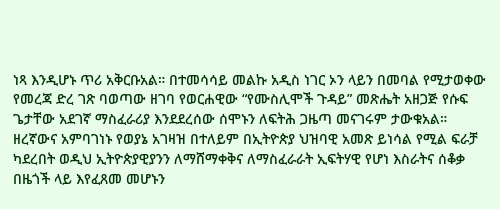ነጻ እንዲሆኑ ጥሪ አቅርቡአል። በተመሳሳይ መልኩ አዲስ ነገር ኦን ላይን በመባል የሚታወቀው የመረጃ ድረ ገጽ ባወጣው ዘገባ የወርሐዊው “የሙስሊሞች ጉዳይ” መጽሔት አዘጋጅ የሱፍ ጌታቸው አደገኛ ማስፈራሪያ እንደደረሰው ሰሞኑን ለፍትሕ ጋዜጣ መናገሩም ታውቁአል።
ዘረኛውና አምባገነኑ የወያኔ አገዛዝ በተለይም በኢትዮጵያ ህዝባዊ አመጽ ይነሳል የሚል ፍራቻ ካደረበት ወዲህ ኢትዮጵያዊያንን ለማሸማቀቅና ለማስፈራራት ኢፍትሃዊ የሆነ እስራትና ሰቆቃ በዜጎች ላይ እየፈጸመ መሆኑን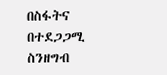በስፋትና በተደጋጋሚ ስንዘግብ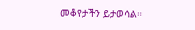መቆየታችን ይታወሳል።